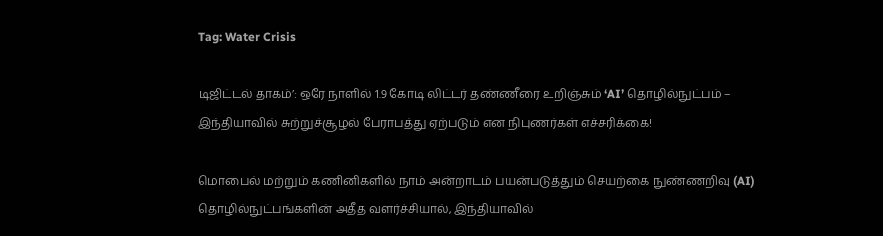Tag: Water Crisis

டிஜிட்டல் தாகம்’: ஒரே நாளில் 1.9 கோடி லிட்டர் தண்ணீரை உறிஞ்சும் ‘AI’ தொழில்நுட்பம் – இந்தியாவில் சுற்றுச்சூழல் பேராபத்து ஏற்படும் என நிபுணர்கள் எச்சரிக்கை!

மொபைல் மற்றும் கணினிகளில் நாம் அன்றாடம் பயன்படுத்தும் செயற்கை நுண்ணறிவு (AI) தொழில்நுட்பங்களின் அதீத வளர்ச்சியால், இந்தியாவில்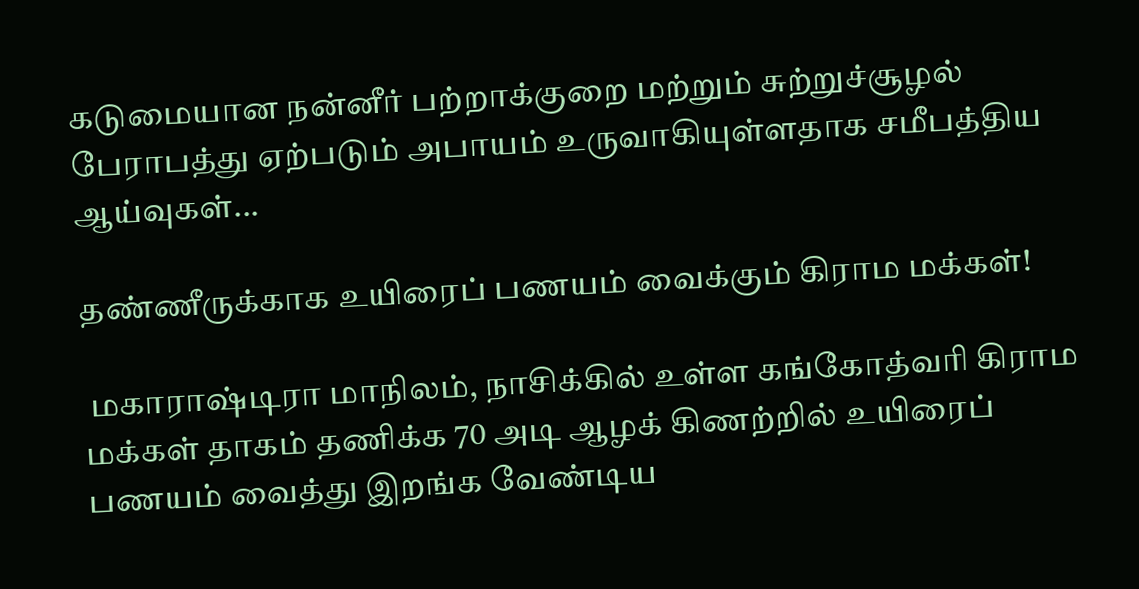கடுமையான நன்னீர் பற்றாக்குறை மற்றும் சுற்றுச்சூழல் பேராபத்து ஏற்படும் அபாயம் உருவாகியுள்ளதாக சமீபத்திய ஆய்வுகள்...

தண்ணீருக்காக உயிரைப் பணயம் வைக்கும் கிராம மக்கள்!

 மகாராஷ்டிரா மாநிலம், நாசிக்கில் உள்ள கங்கோத்வரி கிராம மக்கள் தாகம் தணிக்க 70 அடி ஆழக் கிணற்றில் உயிரைப் பணயம் வைத்து இறங்க வேண்டிய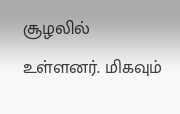சூழலில் உள்ளனர். மிகவும்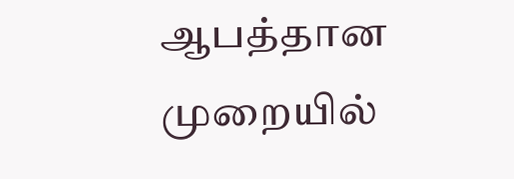ஆபத்தான முறையில்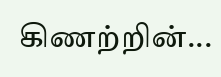கிணற்றின்...